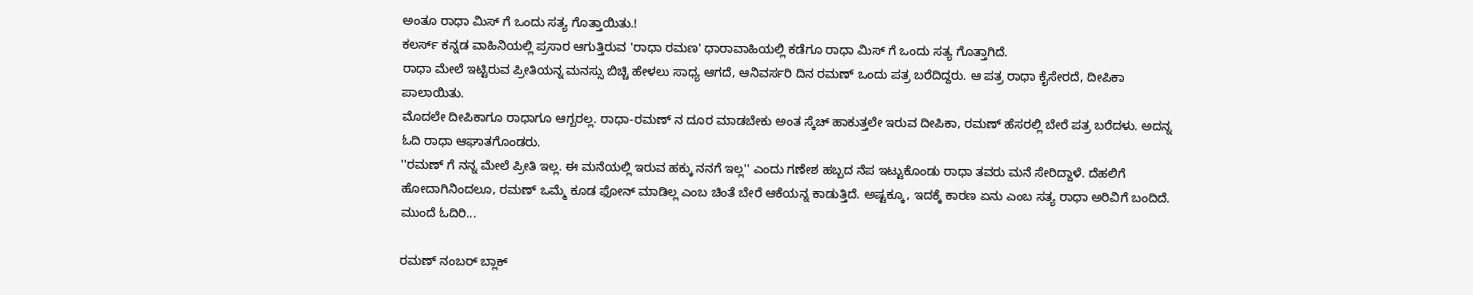ಅಂತೂ ರಾಧಾ ಮಿಸ್ ಗೆ ಒಂದು ಸತ್ಯ ಗೊತ್ತಾಯಿತು.!
ಕಲರ್ಸ್ ಕನ್ನಡ ವಾಹಿನಿಯಲ್ಲಿ ಪ್ರಸಾರ ಆಗುತ್ತಿರುವ 'ರಾಧಾ ರಮಣ' ಧಾರಾವಾಹಿಯಲ್ಲಿ ಕಡೆಗೂ ರಾಧಾ ಮಿಸ್ ಗೆ ಒಂದು ಸತ್ಯ ಗೊತ್ತಾಗಿದೆ.
ರಾಧಾ ಮೇಲೆ ಇಟ್ಟಿರುವ ಪ್ರೀತಿಯನ್ನ ಮನಸ್ಸು ಬಿಚ್ಚಿ ಹೇಳಲು ಸಾಧ್ಯ ಆಗದೆ, ಆನಿವರ್ಸರಿ ದಿನ ರಮಣ್ ಒಂದು ಪತ್ರ ಬರೆದಿದ್ದರು. ಆ ಪತ್ರ ರಾಧಾ ಕೈಸೇರದೆ, ದೀಪಿಕಾ ಪಾಲಾಯಿತು.
ಮೊದಲೇ ದೀಪಿಕಾಗೂ ರಾಧಾಗೂ ಆಗ್ಬರಲ್ಲ. ರಾಧಾ-ರಮಣ್ ನ ದೂರ ಮಾಡಬೇಕು ಅಂತ ಸ್ಕೆಚ್ ಹಾಕುತ್ತಲೇ ಇರುವ ದೀಪಿಕಾ, ರಮಣ್ ಹೆಸರಲ್ಲಿ ಬೇರೆ ಪತ್ರ ಬರೆದಳು. ಅದನ್ನ ಓದಿ ರಾಧಾ ಆಘಾತಗೊಂಡರು.
''ರಮಣ್ ಗೆ ನನ್ನ ಮೇಲೆ ಪ್ರೀತಿ ಇಲ್ಲ. ಈ ಮನೆಯಲ್ಲಿ ಇರುವ ಹಕ್ಕು ನನಗೆ ಇಲ್ಲ'' ಎಂದು ಗಣೇಶ ಹಬ್ಬದ ನೆಪ ಇಟ್ಟುಕೊಂಡು ರಾಧಾ ತವರು ಮನೆ ಸೇರಿದ್ದಾಳೆ. ದೆಹಲಿಗೆ ಹೋದಾಗಿನಿಂದಲೂ, ರಮಣ್ ಒಮ್ಮೆ ಕೂಡ ಫೋನ್ ಮಾಡಿಲ್ಲ ಎಂಬ ಚಿಂತೆ ಬೇರೆ ಆಕೆಯನ್ನ ಕಾಡುತ್ತಿದೆ. ಅಷ್ಟಕ್ಕೂ, ಇದಕ್ಕೆ ಕಾರಣ ಏನು ಎಂಬ ಸತ್ಯ ರಾಧಾ ಅರಿವಿಗೆ ಬಂದಿದೆ. ಮುಂದೆ ಓದಿರಿ...

ರಮಣ್ ನಂಬರ್ ಬ್ಲಾಕ್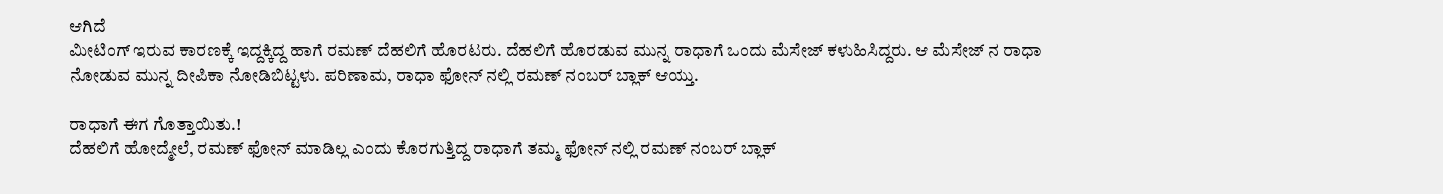ಆಗಿದೆ
ಮೀಟಿಂಗ್ ಇರುವ ಕಾರಣಕ್ಕೆ ಇದ್ದಕ್ಕಿದ್ದ ಹಾಗೆ ರಮಣ್ ದೆಹಲಿಗೆ ಹೊರಟರು. ದೆಹಲಿಗೆ ಹೊರಡುವ ಮುನ್ನ ರಾಧಾಗೆ ಒಂದು ಮೆಸೇಜ್ ಕಳುಹಿಸಿದ್ದರು. ಆ ಮೆಸೇಜ್ ನ ರಾಧಾ ನೋಡುವ ಮುನ್ನ ದೀಪಿಕಾ ನೋಡಿಬಿಟ್ಟಳು. ಪರಿಣಾಮ, ರಾಧಾ ಫೋನ್ ನಲ್ಲಿ ರಮಣ್ ನಂಬರ್ ಬ್ಲಾಕ್ ಆಯ್ತು.

ರಾಧಾಗೆ ಈಗ ಗೊತ್ತಾಯಿತು.!
ದೆಹಲಿಗೆ ಹೋದ್ಮೇಲೆ, ರಮಣ್ ಫೋನ್ ಮಾಡಿಲ್ಲ ಎಂದು ಕೊರಗುತ್ತಿದ್ದ ರಾಧಾಗೆ ತಮ್ಮ ಫೋನ್ ನಲ್ಲಿ ರಮಣ್ ನಂಬರ್ ಬ್ಲಾಕ್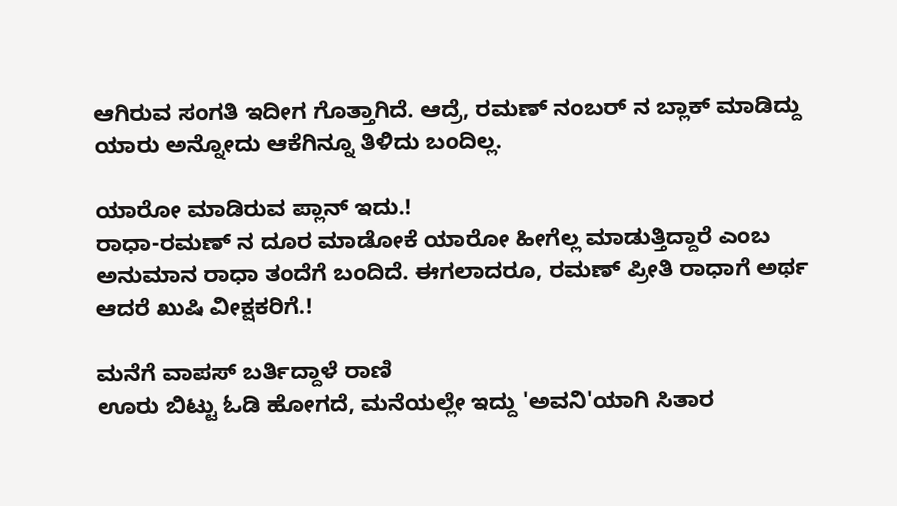ಆಗಿರುವ ಸಂಗತಿ ಇದೀಗ ಗೊತ್ತಾಗಿದೆ. ಆದ್ರೆ, ರಮಣ್ ನಂಬರ್ ನ ಬ್ಲಾಕ್ ಮಾಡಿದ್ದು ಯಾರು ಅನ್ನೋದು ಆಕೆಗಿನ್ನೂ ತಿಳಿದು ಬಂದಿಲ್ಲ.

ಯಾರೋ ಮಾಡಿರುವ ಪ್ಲಾನ್ ಇದು.!
ರಾಧಾ-ರಮಣ್ ನ ದೂರ ಮಾಡೋಕೆ ಯಾರೋ ಹೀಗೆಲ್ಲ ಮಾಡುತ್ತಿದ್ದಾರೆ ಎಂಬ ಅನುಮಾನ ರಾಧಾ ತಂದೆಗೆ ಬಂದಿದೆ. ಈಗಲಾದರೂ, ರಮಣ್ ಪ್ರೀತಿ ರಾಧಾಗೆ ಅರ್ಥ ಆದರೆ ಖುಷಿ ವೀಕ್ಷಕರಿಗೆ.!

ಮನೆಗೆ ವಾಪಸ್ ಬರ್ತಿದ್ದಾಳೆ ರಾಣಿ
ಊರು ಬಿಟ್ಟು ಓಡಿ ಹೋಗದೆ, ಮನೆಯಲ್ಲೇ ಇದ್ದು 'ಅವನಿ'ಯಾಗಿ ಸಿತಾರ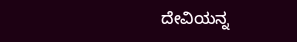ದೇವಿಯನ್ನ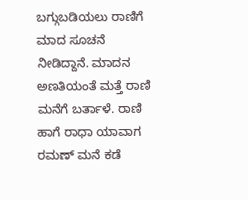ಬಗ್ಗುಬಡಿಯಲು ರಾಣಿಗೆ ಮಾದ ಸೂಚನೆ ನೀಡಿದ್ದಾನೆ. ಮಾದನ ಅಣತಿಯಂತೆ ಮತ್ತೆ ರಾಣಿ ಮನೆಗೆ ಬರ್ತಾಳೆ. ರಾಣಿ ಹಾಗೆ ರಾಧಾ ಯಾವಾಗ ರಮಣ್ ಮನೆ ಕಡೆ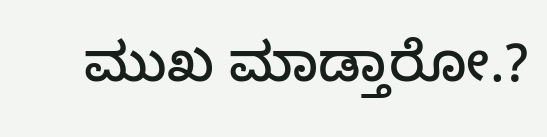ಮುಖ ಮಾಡ್ತಾರೋ.?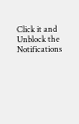Click it and Unblock the Notifications